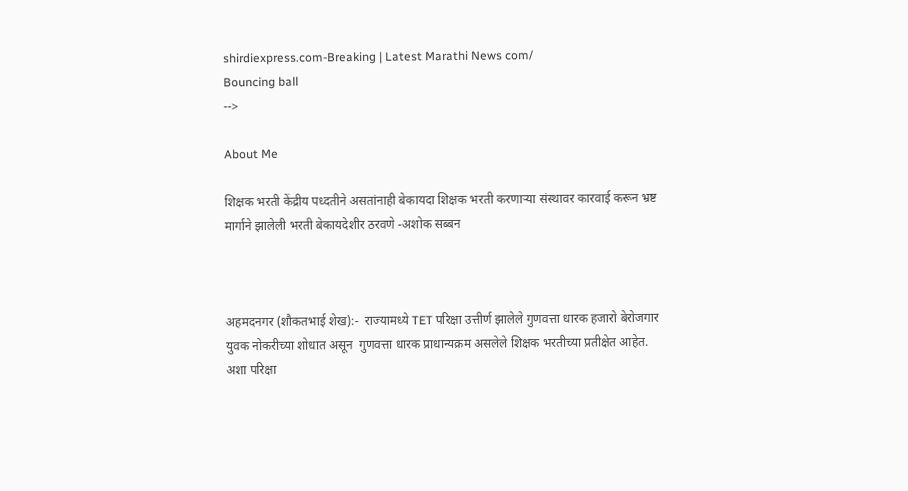shirdiexpress.com-Breaking | Latest Marathi News com/
Bouncing ball
-->

About Me

शिक्षक भरती केंद्रीय पध्दतीने असतांनाही बेकायदा शिक्षक भरती करणाऱ्या संस्थावर कारवाई करून भ्रष्ट मार्गाने झालेली भरती बेकायदेशीर ठरवणे -अशोक सब्बन



अहमदनगर (शौकतभाई शेख):-  राज्यामध्ये TET परिक्षा उत्तीर्ण झालेले गुणवत्ता धारक हजारो बेरोजगार युवक नोकरीच्या शोधात असून  गुणवत्ता धारक प्राधान्यक्रम असलेले शिक्षक भरतीच्या प्रतीक्षेत आहेत.
अशा परिक्षा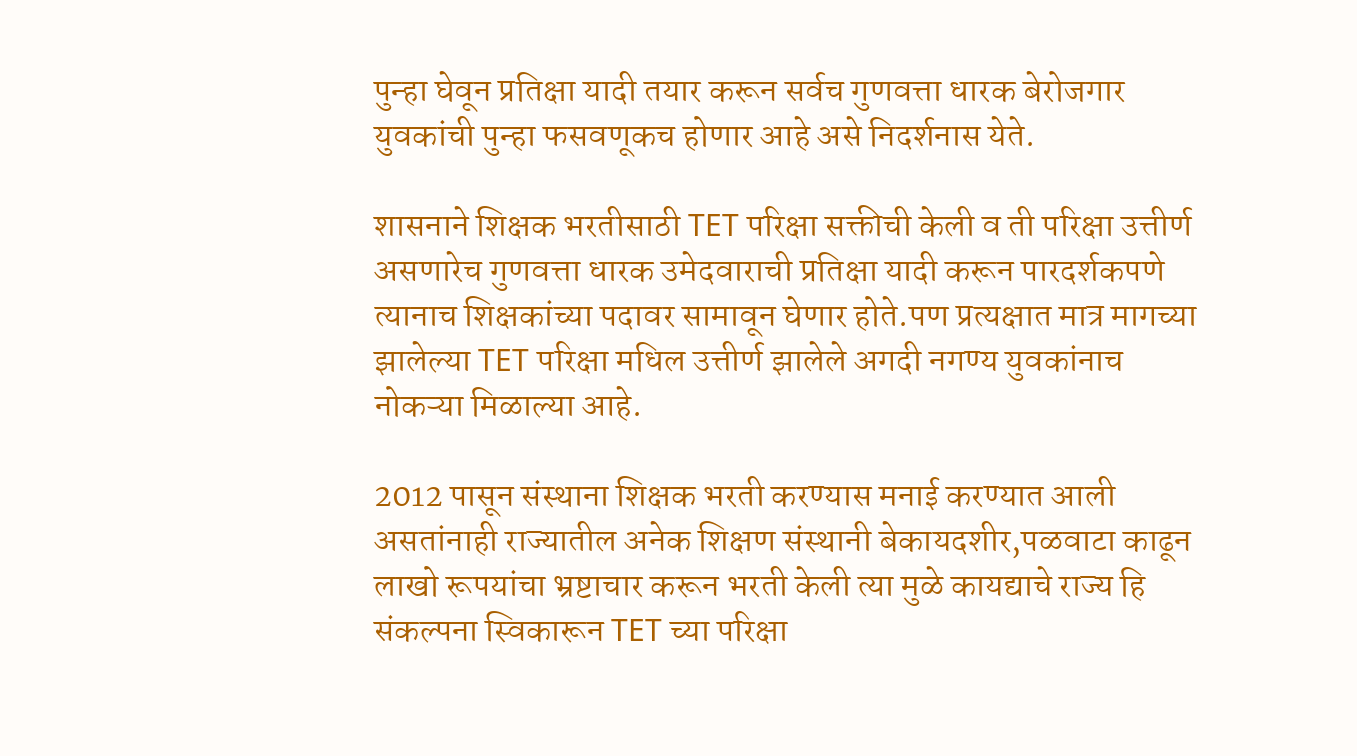पुन्हा घेवून प्रतिक्षा यादी तयार करून सर्वच गुणवत्ता धारक बेरोजगार युवकांची पुन्हा फसवणूकच होणार आहे असे निदर्शनास येते.

शासनाने शिक्षक भरतीसाठी TET परिक्षा सक्तीची केली व ती परिक्षा उत्तीर्ण असणारेच गुणवत्ता धारक उमेदवाराची प्रतिक्षा यादी करून पारदर्शकपणे  त्यानाच शिक्षकांच्या पदावर सामावून घेणार होते.पण प्रत्यक्षात मात्र मागच्या झालेल्या TET परिक्षा मधिल उत्तीर्ण झालेले अगदी नगण्य युवकांनाच नोकऱ्या मिळाल्या आहे.

2012 पासून संस्थाना शिक्षक भरती करण्यास मनाई करण्यात आली असतांनाही राज्यातील अनेक शिक्षण संस्थानी बेकायदशीर,पळवाटा काढून लाखो रूपयांचा भ्रष्टाचार करून भरती केली त्या मुळे कायद्याचे राज्य हि संकल्पना स्विकारून TET च्या परिक्षा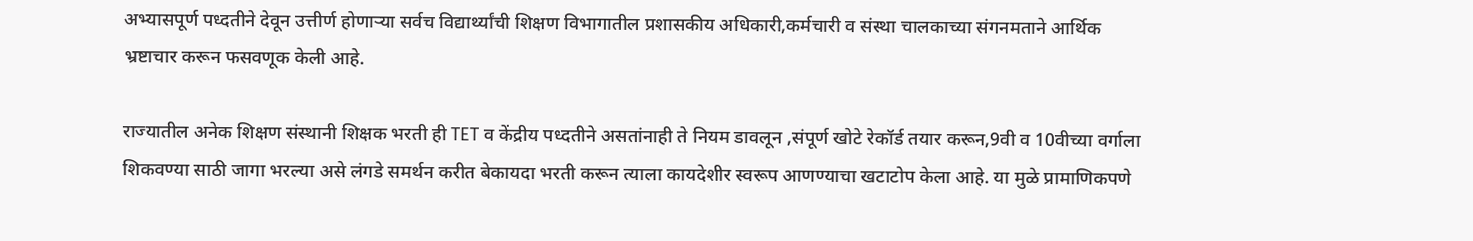अभ्यासपूर्ण पध्दतीने देवून उत्तीर्ण होणाऱ्या सर्वच विद्यार्थ्यांची शिक्षण विभागातील प्रशासकीय अधिकारी,कर्मचारी व संस्था चालकाच्या संगनमताने आर्थिक भ्रष्टाचार करून फसवणूक केली आहे.

राज्यातील अनेक शिक्षण संस्थानी शिक्षक भरती ही TET व केंद्रीय पध्दतीने असतांनाही ते नियम डावलून ,संपूर्ण खोटे रेकॉर्ड तयार करून,9वी व 10वीच्या वर्गाला शिकवण्या साठी जागा भरल्या असे लंगडे समर्थन करीत बेकायदा भरती करून त्याला कायदेशीर स्वरूप आणण्याचा खटाटोप केला आहे. या मुळे प्रामाणिकपणे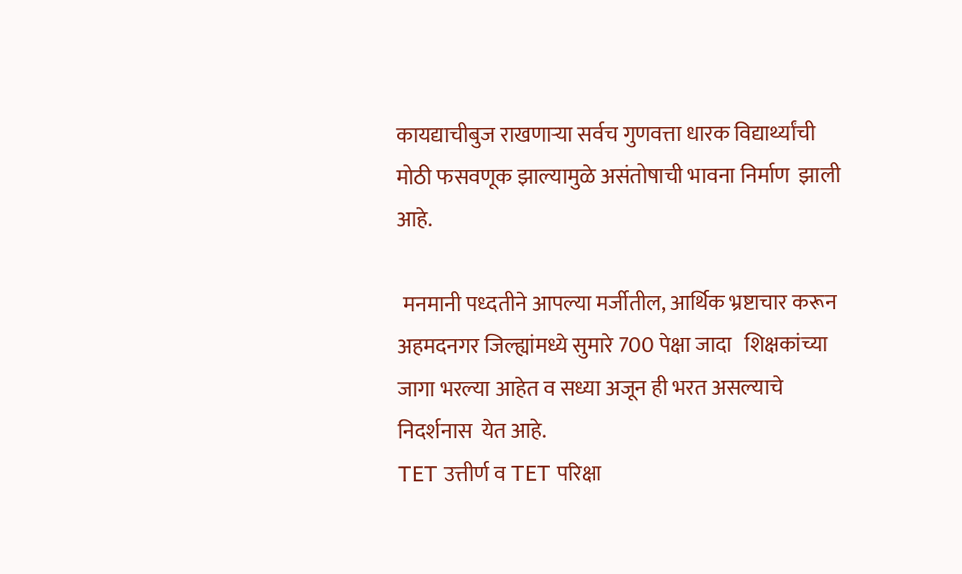कायद्याचीबुज राखणाऱ्या सर्वच गुणवत्ता धारक विद्यार्थ्यांची मोठी फसवणूक झाल्यामुळे असंतोषाची भावना निर्माण  झाली आहे.

 मनमानी पध्दतीने आपल्या मर्जीतील, आर्थिक भ्रष्टाचार करून अहमदनगर जिल्ह्यांमध्ये सुमारे 700 पेक्षा जादा   शिक्षकांच्या जागा भरल्या आहेत व सध्या अजून ही भरत असल्याचे निदर्शनास  येत आहे.
TET उत्तीर्ण व TET परिक्षा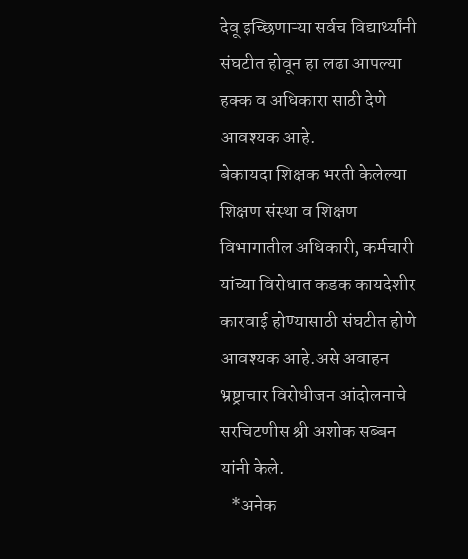देवू इच्छिणाऱ्या सर्वच विद्यार्थ्यांनी संघटीत होवून हा लढा आपल्या हक्क व अधिकारा साठी देणे आवश्यक आहे.
बेकायदा शिक्षक भरती केलेल्या शिक्षण संस्था व शिक्षण विभागातील अधिकारी, कर्मचारी यांच्या विरोधात कडक कायदेशीर कारवाई होण्यासाठी संघटीत होणे आवश्यक आहे.असे अवाहन भ्रष्ट्राचार विरोधीजन आंदोलनाचे सरचिटणीस श्री अशोक सब्बन यांनी केले.
   *अनेक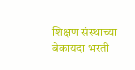शिक्षण संस्थाच्या बेकायदा भरती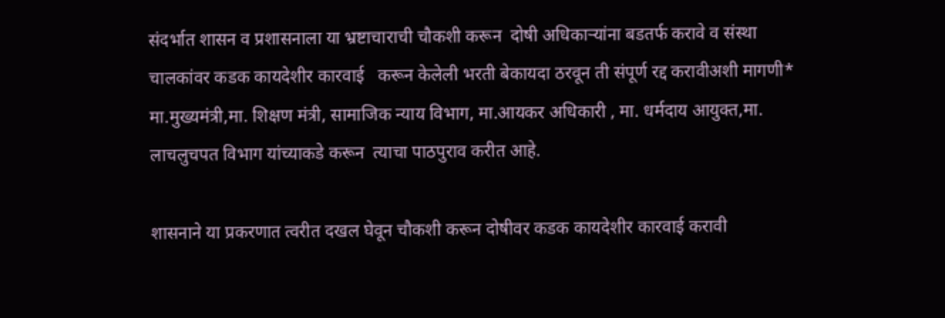संदर्भात शासन व प्रशासनाला या भ्रष्टाचाराची चौकशी करून  दोषी अधिकाऱ्यांना बडतर्फ करावे व संस्था चालकांवर कडक कायदेशीर कारवाई   करून केलेली भरती बेकायदा ठरवून ती संपूर्ण रद्द करावीअशी मागणी* मा.मुख्यमंत्री,मा. शिक्षण मंत्री, सामाजिक न्याय विभाग, मा.आयकर अधिकारी , मा. धर्मदाय आयुक्त,मा. लाचलुचपत विभाग यांच्याकडे करून  त्याचा पाठपुराव करीत आहे.

शासनाने या प्रकरणात त्वरीत दखल घेवून चौकशी करून दोषीवर कडक कायदेशीर कारवाई करावी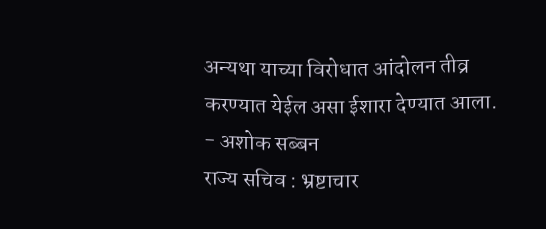अन्यथा याच्या विरोधात आंदोलन तीव्र करण्यात येईल असा ईशारा देण्यात आला.
- अशोक सब्बन
राज्य सचिव : भ्रष्टाचार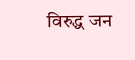विरुद्ध जन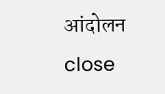आंदोलन
close